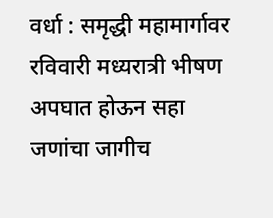वर्धा : समृद्धी महामार्गावर रविवारी मध्यरात्री भीषण अपघात होऊन सहा जणांचा जागीच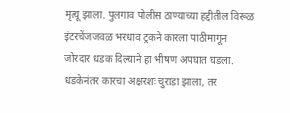मृत्यू झाला. पुलगाव पोलीस ठाण्याच्या हद्दीतील विरूळ इंटरचेंजजवळ भरधाव ट्रकने कारला पाठीमागून जोरदार धडक दिल्याने हा भीषण अपघात घडला. धडकेनंतर कारचा अक्षरशः चुराडा झाला, तर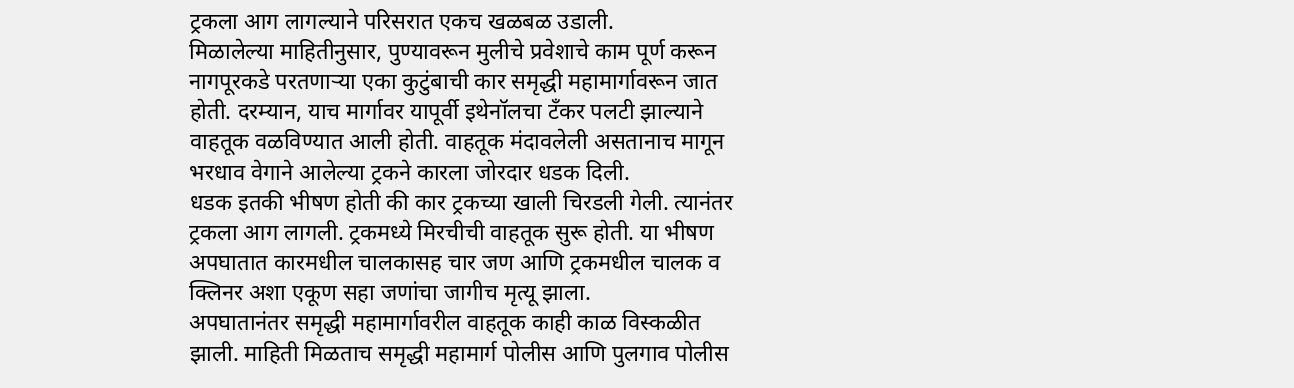ट्रकला आग लागल्याने परिसरात एकच खळबळ उडाली.
मिळालेल्या माहितीनुसार, पुण्यावरून मुलीचे प्रवेशाचे काम पूर्ण करून नागपूरकडे परतणाऱ्या एका कुटुंबाची कार समृद्धी महामार्गावरून जात होती. दरम्यान, याच मार्गावर यापूर्वी इथेनॉलचा टँकर पलटी झाल्याने वाहतूक वळविण्यात आली होती. वाहतूक मंदावलेली असतानाच मागून भरधाव वेगाने आलेल्या ट्रकने कारला जोरदार धडक दिली.
धडक इतकी भीषण होती की कार ट्रकच्या खाली चिरडली गेली. त्यानंतर ट्रकला आग लागली. ट्रकमध्ये मिरचीची वाहतूक सुरू होती. या भीषण अपघातात कारमधील चालकासह चार जण आणि ट्रकमधील चालक व क्लिनर अशा एकूण सहा जणांचा जागीच मृत्यू झाला.
अपघातानंतर समृद्धी महामार्गावरील वाहतूक काही काळ विस्कळीत झाली. माहिती मिळताच समृद्धी महामार्ग पोलीस आणि पुलगाव पोलीस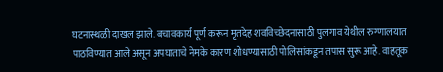घटनास्थळी दाखल झाले. बचावकार्य पूर्ण करून मृतदेह शवविच्छेदनासाठी पुलगाव येथील रुग्णालयात पाठविण्यात आले असून अपघाताचे नेमके कारण शोधण्यासाठी पोलिसांकडून तपास सुरू आहे. वाहतूक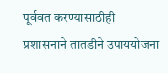पूर्ववत करण्यासाठीही प्रशासनाने तातडीने उपाययोजना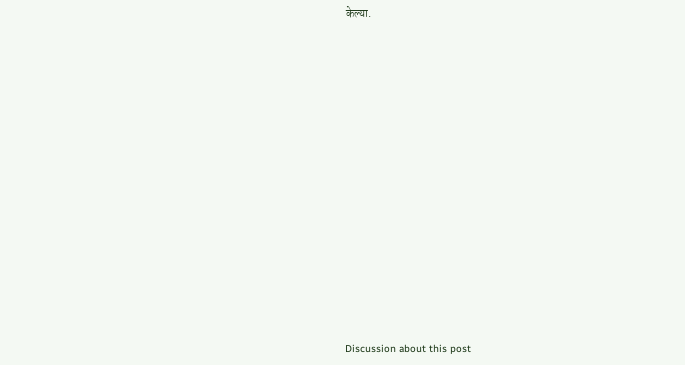केल्या.















Discussion about this post